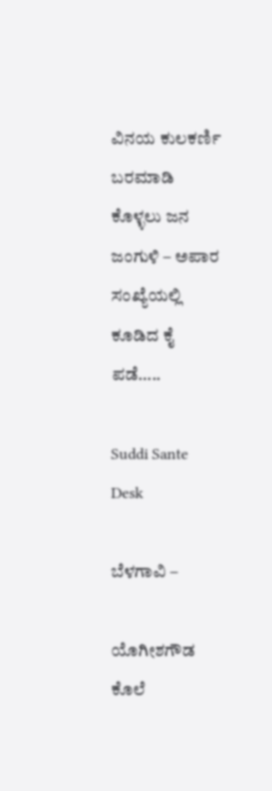ವಿನಯ ಕುಲಕರ್ಣಿ ಬರಮಾಡಿ ಕೊಳ್ಳಲು ಜನ ಜಂಗುಳಿ – ಅಪಾರ ಸಂಖ್ಯೆಯಲ್ಲಿ ಕೂಡಿದ ಕೈ ಪಡೆ…..

Suddi Sante Desk

ಬೆಳಗಾವಿ –

ಯೊಗೀಶಗೌಡ ಕೊಲೆ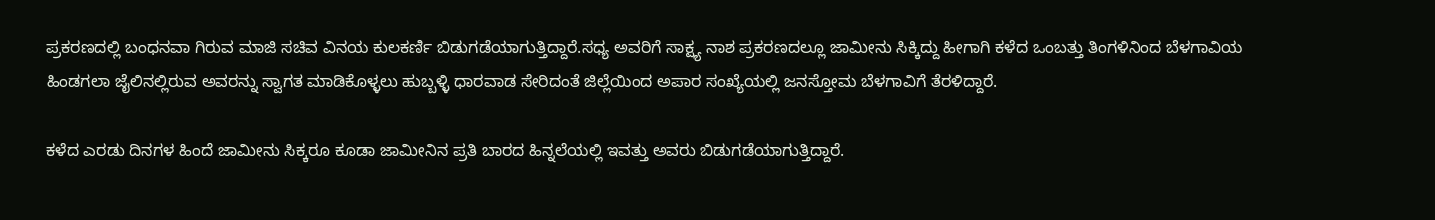ಪ್ರಕರಣದಲ್ಲಿ ಬಂಧನವಾ ಗಿರುವ ಮಾಜಿ ಸಚಿವ ವಿನಯ ಕುಲಕರ್ಣಿ ಬಿಡುಗಡೆಯಾಗುತ್ತಿದ್ದಾರೆ.ಸಧ್ಯ ಅವರಿಗೆ ಸಾಕ್ಷ್ಯ ನಾಶ ಪ್ರಕರಣದಲ್ಲೂ ಜಾಮೀನು ಸಿಕ್ಕಿದ್ದು ಹೀಗಾಗಿ ಕಳೆದ ಒಂಬತ್ತು ತಿಂಗಳಿನಿಂದ ಬೆಳಗಾವಿಯ ಹಿಂಡಗಲಾ ಜೈಲಿನಲ್ಲಿರುವ ಅವರನ್ನು ಸ್ವಾಗತ ಮಾಡಿಕೊಳ್ಳಲು ಹುಬ್ಬಳ್ಳಿ ಧಾರವಾಡ ಸೇರಿದಂತೆ ಜಿಲ್ಲೆಯಿಂದ ಅಪಾರ ಸಂಖ್ಯೆಯಲ್ಲಿ ಜನಸ್ತೋಮ ಬೆಳಗಾವಿಗೆ ತೆರಳಿದ್ದಾರೆ.

ಕಳೆದ ಎರಡು ದಿನಗಳ ಹಿಂದೆ ಜಾಮೀನು ಸಿಕ್ಕರೂ ಕೂಡಾ ಜಾಮೀನಿನ ಪ್ರತಿ ಬಾರದ ಹಿನ್ನಲೆಯಲ್ಲಿ ಇವತ್ತು ಅವರು ಬಿಡುಗಡೆಯಾಗುತ್ತಿದ್ದಾರೆ.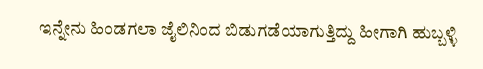ಇನ್ನೇನು ಹಿಂಡಗಲಾ ಜೈಲಿನಿಂದ ಬಿಡುಗಡೆಯಾಗುತ್ತಿದ್ದು ಹೀಗಾಗಿ ಹುಬ್ಬಳ್ಳಿ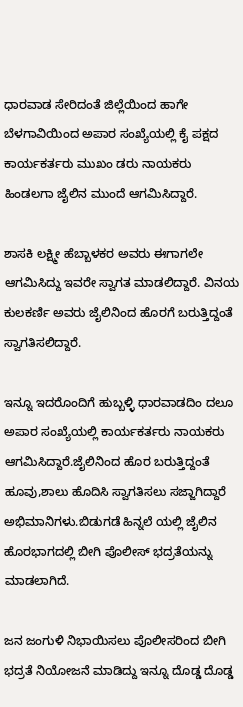ಧಾರವಾಡ ಸೇರಿದಂತೆ ಜಿಲ್ಲೆಯಿಂದ ಹಾಗೇ ಬೆಳಗಾವಿಯಿಂದ ಅಪಾರ ಸಂಖ್ಯೆಯಲ್ಲಿ ಕೈ ಪಕ್ಷದ ಕಾರ್ಯಕರ್ತರು ಮುಖಂ ಡರು ನಾಯಕರು ಹಿಂಡಲಗಾ ಜೈಲಿನ ಮುಂದೆ ಆಗಮಿಸಿದ್ದಾರೆ.

ಶಾಸಕಿ ಲಕ್ಷ್ಮೀ ಹೆಬ್ಬಾಳಕರ ಅವರು ಈಗಾಗಲೇ ಆಗಮಿಸಿದ್ದು ಇವರೇ ಸ್ವಾಗತ ಮಾಡಲಿದ್ದಾರೆ. ವಿನಯ ಕುಲಕರ್ಣಿ ಅವರು ಜೈಲಿನಿಂದ ಹೊರಗೆ ಬರುತ್ತಿದ್ದಂತೆ ಸ್ವಾಗತಿಸಲಿದ್ದಾರೆ.

ಇನ್ನೂ ಇದರೊಂದಿಗೆ ಹುಬ್ಬಳ್ಳಿ ಧಾರವಾಡದಿಂ ದಲೂ ಅಪಾರ ಸಂಖ್ಯೆಯಲ್ಲಿ ಕಾರ್ಯಕರ್ತರು ನಾಯಕರು ಆಗಮಿಸಿದ್ದಾರೆ.ಜೈಲಿನಿಂದ ಹೊರ ಬರುತ್ತಿದ್ದಂತೆ ಹೂವು,ಶಾಲು ಹೊದಿಸಿ ಸ್ವಾಗತಿಸಲು ಸಜ್ಜಾಗಿದ್ದಾರೆ ಅಭಿಮಾನಿಗಳು.ಬಿಡುಗಡೆ ಹಿನ್ನಲೆ ಯಲ್ಲಿ ಜೈಲಿನ ಹೊರಭಾಗದಲ್ಲಿ ಬೀಗಿ ಪೊಲೀಸ್ ಭದ್ರತೆಯನ್ನು ಮಾಡಲಾಗಿದೆ.

ಜನ ಜಂಗುಳಿ ನಿಭಾಯಿಸಲು ಪೊಲೀಸರಿಂದ ಬೀಗಿ ಭದ್ರತೆ ನಿಯೋಜನೆ ಮಾಡಿದ್ದು ಇನ್ನೂ ದೊಡ್ಡ ದೊಡ್ಡ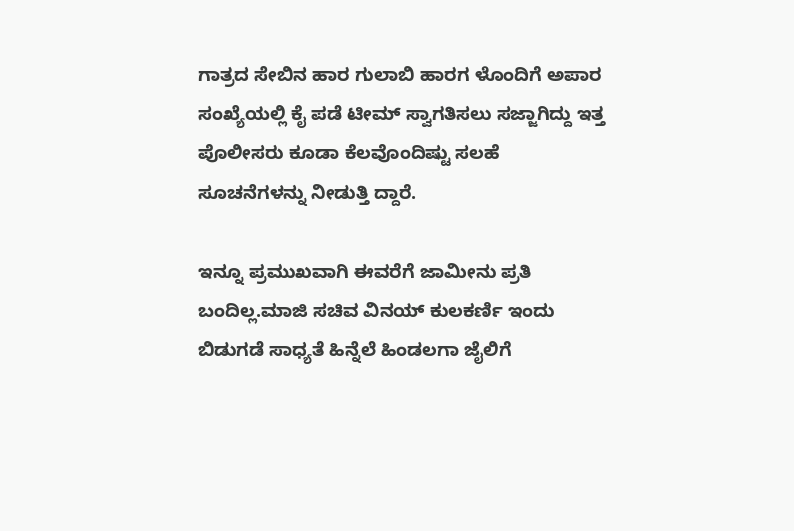ಗಾತ್ರದ ಸೇಬಿನ ಹಾರ ಗುಲಾಬಿ ಹಾರಗ ಳೊಂದಿಗೆ ಅಪಾರ ಸಂಖ್ಯೆಯಲ್ಲಿ ಕೈ ಪಡೆ ಟೀಮ್ ಸ್ವಾಗತಿಸಲು ಸಜ್ಜಾಗಿದ್ದು ಇತ್ತ ಪೊಲೀಸರು ಕೂಡಾ ಕೆಲವೊಂದಿಷ್ಟು ಸಲಹೆ ಸೂಚನೆಗಳನ್ನು ನೀಡುತ್ತಿ ದ್ದಾರೆ.

ಇನ್ನೂ ಪ್ರಮುಖವಾಗಿ ಈವರೆಗೆ ಜಾಮೀನು ಪ್ರತಿ ಬಂದಿಲ್ಲ.ಮಾಜಿ ಸಚಿವ ವಿನಯ್ ಕುಲಕರ್ಣಿ ಇಂದು ಬಿಡುಗಡೆ ಸಾಧ್ಯತೆ ಹಿನ್ನೆಲೆ ಹಿಂಡಲಗಾ ಜೈಲಿಗೆ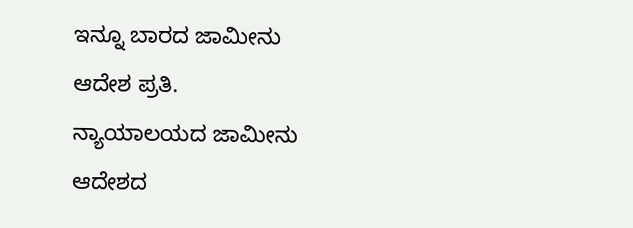ಇನ್ನೂ ಬಾರದ ಜಾಮೀನು ಆದೇಶ ಪ್ರತಿ.
ನ್ಯಾಯಾಲಯದ ಜಾಮೀನು ಆದೇಶದ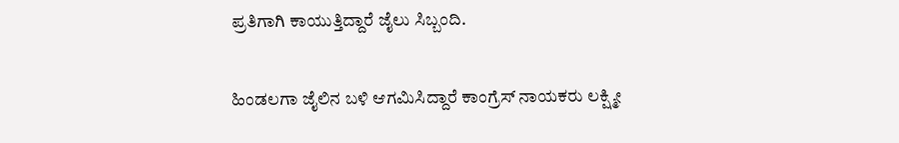ಪ್ರತಿಗಾಗಿ ಕಾಯುತ್ತಿದ್ದಾರೆ ಜೈಲು ಸಿಬ್ಬಂದಿ.

ಹಿಂಡಲಗಾ ಜೈಲಿನ ಬಳಿ ಆಗಮಿಸಿದ್ದಾರೆ ಕಾಂಗ್ರೆಸ್ ನಾಯಕರು ಲಕ್ಷ್ಮೀ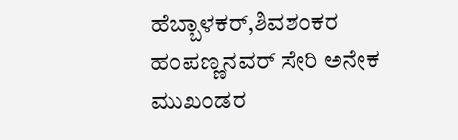ಹೆಬ್ಬಾಳಕರ್,ಶಿವಶಂಕರ ಹಂಪಣ್ಣನವರ್ ಸೇರಿ ಅನೇಕ ಮುಖಂಡರ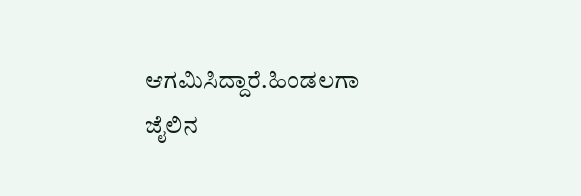ಆಗಮಿಸಿದ್ದಾರೆ.ಹಿಂಡಲಗಾ ಜೈಲಿನ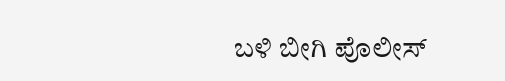ಬಳಿ ಬೀಗಿ ಪೊಲೀಸ್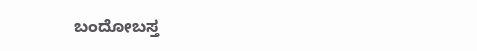ಬಂದೋಬಸ್ತ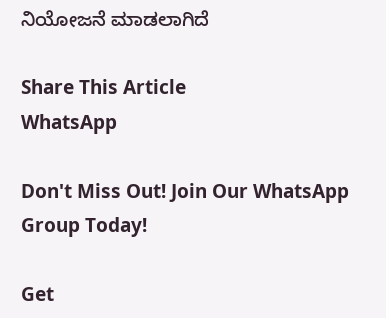ನಿಯೋಜನೆ ಮಾಡಲಾಗಿದೆ

Share This Article
WhatsApp

Don't Miss Out! Join Our WhatsApp Group Today!

Get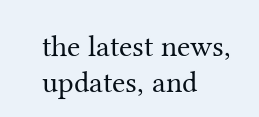the latest news, updates, and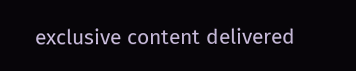exclusive content delivered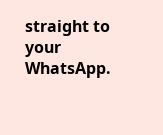straight to your WhatsApp.